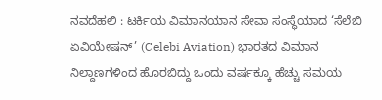ನವದೆಹಲಿ : ಟರ್ಕಿಯ ವಿಮಾನಯಾನ ಸೇವಾ ಸಂಸ್ಥೆಯಾದ ‘ಸೆಲೆಬಿ ಏವಿಯೇಷನ್’ (Celebi Aviation) ಭಾರತದ ವಿಮಾನ ನಿಲ್ದಾಣಗಳಿಂದ ಹೊರಬಿದ್ದು ಒಂದು ವರ್ಷಕ್ಕೂ ಹೆಚ್ಚು ಸಮಯ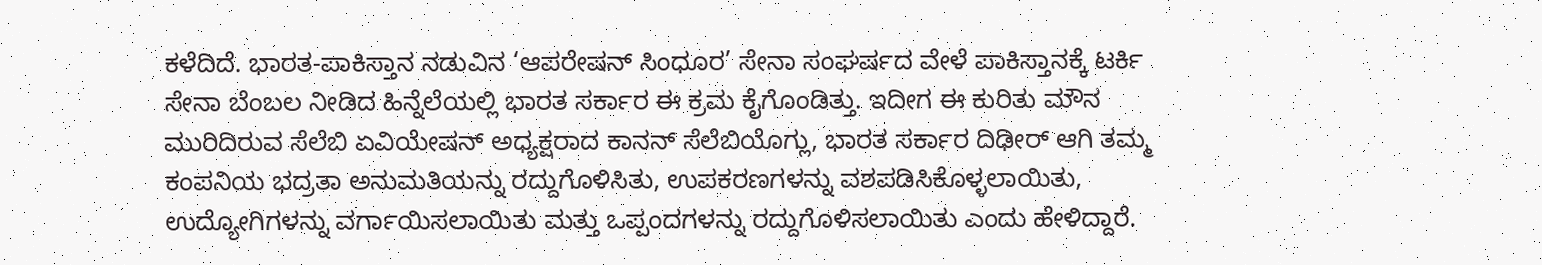ಕಳೆದಿದೆ. ಭಾರತ-ಪಾಕಿಸ್ತಾನ ನಡುವಿನ ‘ಆಪರೇಷನ್ ಸಿಂಧೂರ’ ಸೇನಾ ಸಂಘರ್ಷದ ವೇಳೆ ಪಾಕಿಸ್ತಾನಕ್ಕೆ ಟರ್ಕಿ ಸೇನಾ ಬೆಂಬಲ ನೀಡಿದ ಹಿನ್ನೆಲೆಯಲ್ಲಿ ಭಾರತ ಸರ್ಕಾರ ಈ ಕ್ರಮ ಕೈಗೊಂಡಿತ್ತು. ಇದೀಗ ಈ ಕುರಿತು ಮೌನ ಮುರಿದಿರುವ ಸೆಲೆಬಿ ಏವಿಯೇಷನ್ ಅಧ್ಯಕ್ಷರಾದ ಕಾನನ್ ಸೆಲೆಬಿಯೊಗ್ಲು, ಭಾರತ ಸರ್ಕಾರ ದಿಢೀರ್ ಆಗಿ ತಮ್ಮ ಕಂಪನಿಯ ಭದ್ರತಾ ಅನುಮತಿಯನ್ನು ರದ್ದುಗೊಳಿಸಿತು, ಉಪಕರಣಗಳನ್ನು ವಶಪಡಿಸಿಕೊಳ್ಳಲಾಯಿತು, ಉದ್ಯೋಗಿಗಳನ್ನು ವರ್ಗಾಯಿಸಲಾಯಿತು ಮತ್ತು ಒಪ್ಪಂದಗಳನ್ನು ರದ್ದುಗೊಳಿಸಲಾಯಿತು ಎಂದು ಹೇಳಿದ್ದಾರೆ.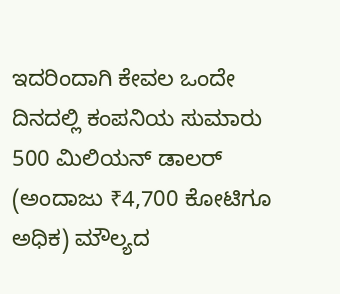ಇದರಿಂದಾಗಿ ಕೇವಲ ಒಂದೇ ದಿನದಲ್ಲಿ ಕಂಪನಿಯ ಸುಮಾರು 500 ಮಿಲಿಯನ್ ಡಾಲರ್ (ಅಂದಾಜು ₹4,700 ಕೋಟಿಗೂ ಅಧಿಕ) ಮೌಲ್ಯದ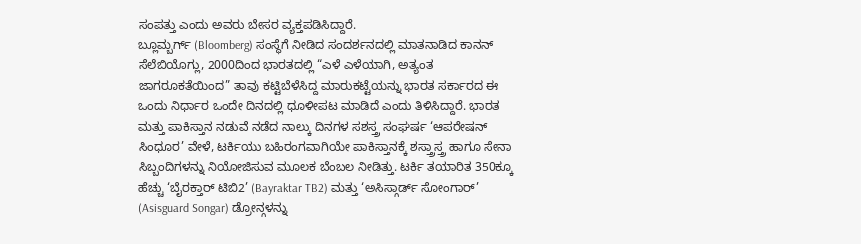ಸಂಪತ್ತು ಎಂದು ಅವರು ಬೇಸರ ವ್ಯಕ್ತಪಡಿಸಿದ್ದಾರೆ.
ಬ್ಲೂಮ್ಬರ್ಗ್ (Bloomberg) ಸಂಸ್ಥೆಗೆ ನೀಡಿದ ಸಂದರ್ಶನದಲ್ಲಿ ಮಾತನಾಡಿದ ಕಾನನ್ ಸೆಲೆಬಿಯೊಗ್ಲು, 2000ದಿಂದ ಭಾರತದಲ್ಲಿ “ಎಳೆ ಎಳೆಯಾಗಿ, ಅತ್ಯಂತ ಜಾಗರೂಕತೆಯಿಂದ” ತಾವು ಕಟ್ಟಿಬೆಳೆಸಿದ್ದ ಮಾರುಕಟ್ಟೆಯನ್ನು ಭಾರತ ಸರ್ಕಾರದ ಈ ಒಂದು ನಿರ್ಧಾರ ಒಂದೇ ದಿನದಲ್ಲಿ ಧೂಳೀಪಟ ಮಾಡಿದೆ ಎಂದು ತಿಳಿಸಿದ್ದಾರೆ. ಭಾರತ ಮತ್ತು ಪಾಕಿಸ್ತಾನ ನಡುವೆ ನಡೆದ ನಾಲ್ಕು ದಿನಗಳ ಸಶಸ್ತ್ರ ಸಂಘರ್ಷ ‘ಆಪರೇಷನ್ ಸಿಂಧೂರ’ ವೇಳೆ, ಟರ್ಕಿಯು ಬಹಿರಂಗವಾಗಿಯೇ ಪಾಕಿಸ್ತಾನಕ್ಕೆ ಶಸ್ತ್ರಾಸ್ತ್ರ ಹಾಗೂ ಸೇನಾ ಸಿಬ್ಬಂದಿಗಳನ್ನು ನಿಯೋಜಿಸುವ ಮೂಲಕ ಬೆಂಬಲ ನೀಡಿತ್ತು. ಟರ್ಕಿ ತಯಾರಿತ 350ಕ್ಕೂ ಹೆಚ್ಚು ‘ಬೈರಕ್ತಾರ್ ಟಿಬಿ2’ (Bayraktar TB2) ಮತ್ತು ‘ಅಸಿಸ್ಗಾರ್ಡ್ ಸೋಂಗಾರ್’ (Asisguard Songar) ಡ್ರೋನ್ಗಳನ್ನು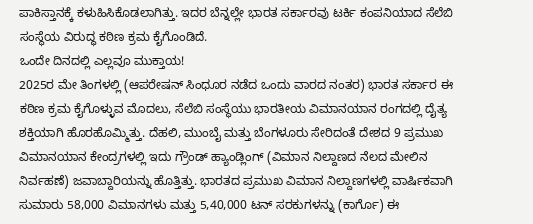ಪಾಕಿಸ್ತಾನಕ್ಕೆ ಕಳುಹಿಸಿಕೊಡಲಾಗಿತ್ತು. ಇದರ ಬೆನ್ನಲ್ಲೇ ಭಾರತ ಸರ್ಕಾರವು ಟರ್ಕಿ ಕಂಪನಿಯಾದ ಸೆಲೆಬಿ ಸಂಸ್ಥೆಯ ವಿರುದ್ಧ ಕಠಿಣ ಕ್ರಮ ಕೈಗೊಂಡಿದೆ.
ಒಂದೇ ದಿನದಲ್ಲಿ ಎಲ್ಲವೂ ಮುಕ್ತಾಯ!
2025ರ ಮೇ ತಿಂಗಳಲ್ಲಿ (ಆಪರೇಷನ್ ಸಿಂಧೂರ ನಡೆದ ಒಂದು ವಾರದ ನಂತರ) ಭಾರತ ಸರ್ಕಾರ ಈ ಕಠಿಣ ಕ್ರಮ ಕೈಗೊಳ್ಳುವ ಮೊದಲು, ಸೆಲೆಬಿ ಸಂಸ್ಥೆಯು ಭಾರತೀಯ ವಿಮಾನಯಾನ ರಂಗದಲ್ಲಿ ದೈತ್ಯ ಶಕ್ತಿಯಾಗಿ ಹೊರಹೊಮ್ಮಿತ್ತು. ದೆಹಲಿ, ಮುಂಬೈ ಮತ್ತು ಬೆಂಗಳೂರು ಸೇರಿದಂತೆ ದೇಶದ 9 ಪ್ರಮುಖ ವಿಮಾನಯಾನ ಕೇಂದ್ರಗಳಲ್ಲಿ ಇದು ಗ್ರೌಂಡ್ ಹ್ಯಾಂಡ್ಲಿಂಗ್ (ವಿಮಾನ ನಿಲ್ದಾಣದ ನೆಲದ ಮೇಲಿನ ನಿರ್ವಹಣೆ) ಜವಾಬ್ದಾರಿಯನ್ನು ಹೊತ್ತಿತ್ತು. ಭಾರತದ ಪ್ರಮುಖ ವಿಮಾನ ನಿಲ್ದಾಣಗಳಲ್ಲಿ ವಾರ್ಷಿಕವಾಗಿ ಸುಮಾರು 58,000 ವಿಮಾನಗಳು ಮತ್ತು 5,40,000 ಟನ್ ಸರಕುಗಳನ್ನು (ಕಾರ್ಗೊ) ಈ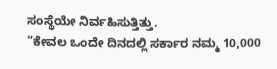ಸಂಸ್ಥೆಯೇ ನಿರ್ವಹಿಸುತ್ತಿತ್ತು.
“ಕೇವಲ ಒಂದೇ ದಿನದಲ್ಲಿ ಸರ್ಕಾರ ನಮ್ಮ 10,000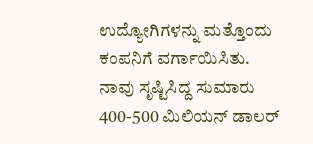ಉದ್ಯೋಗಿಗಳನ್ನು ಮತ್ತೊಂದು ಕಂಪನಿಗೆ ವರ್ಗಾಯಿಸಿತು. ನಾವು ಸೃಷ್ಟಿಸಿದ್ದ ಸುಮಾರು 400-500 ಮಿಲಿಯನ್ ಡಾಲರ್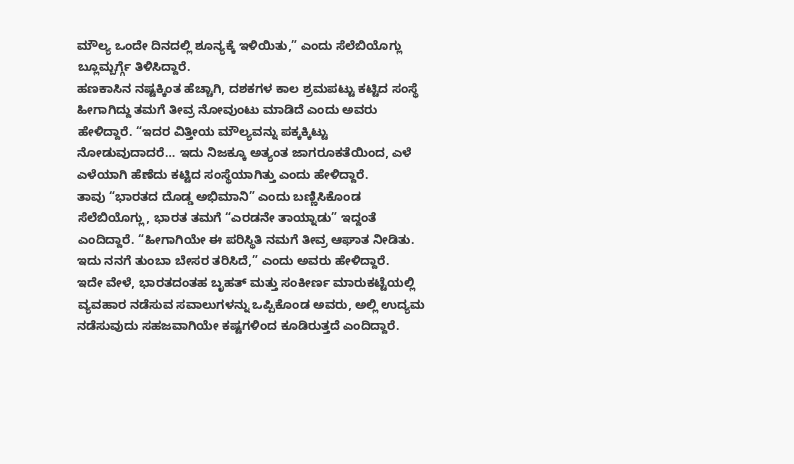ಮೌಲ್ಯ ಒಂದೇ ದಿನದಲ್ಲಿ ಶೂನ್ಯಕ್ಕೆ ಇಳಿಯಿತು,” ಎಂದು ಸೆಲೆಬಿಯೊಗ್ಲು ಬ್ಲೂಮ್ಬರ್ಗ್ಗೆ ತಿಳಿಸಿದ್ದಾರೆ.
ಹಣಕಾಸಿನ ನಷ್ಟಕ್ಕಿಂತ ಹೆಚ್ಚಾಗಿ, ದಶಕಗಳ ಕಾಲ ಶ್ರಮಪಟ್ಟು ಕಟ್ಟಿದ ಸಂಸ್ಥೆ ಹೀಗಾಗಿದ್ದು ತಮಗೆ ತೀವ್ರ ನೋವುಂಟು ಮಾಡಿದೆ ಎಂದು ಅವರು ಹೇಳಿದ್ದಾರೆ. “ಇದರ ವಿತ್ತೀಯ ಮೌಲ್ಯವನ್ನು ಪಕ್ಕಕ್ಕಿಟ್ಟು ನೋಡುವುದಾದರೆ… ಇದು ನಿಜಕ್ಕೂ ಅತ್ಯಂತ ಜಾಗರೂಕತೆಯಿಂದ, ಎಳೆ ಎಳೆಯಾಗಿ ಹೆಣೆದು ಕಟ್ಟಿದ ಸಂಸ್ಥೆಯಾಗಿತ್ತು ಎಂದು ಹೇಳಿದ್ದಾರೆ.
ತಾವು “ಭಾರತದ ದೊಡ್ಡ ಅಭಿಮಾನಿ” ಎಂದು ಬಣ್ಣಿಸಿಕೊಂಡ ಸೆಲೆಬಿಯೊಗ್ಲು, ಭಾರತ ತಮಗೆ “ಎರಡನೇ ತಾಯ್ನಾಡು” ಇದ್ದಂತೆ ಎಂದಿದ್ದಾರೆ. “ಹೀಗಾಗಿಯೇ ಈ ಪರಿಸ್ಥಿತಿ ನಮಗೆ ತೀವ್ರ ಆಘಾತ ನೀಡಿತು. ಇದು ನನಗೆ ತುಂಬಾ ಬೇಸರ ತರಿಸಿದೆ,” ಎಂದು ಅವರು ಹೇಳಿದ್ದಾರೆ.
ಇದೇ ವೇಳೆ, ಭಾರತದಂತಹ ಬೃಹತ್ ಮತ್ತು ಸಂಕೀರ್ಣ ಮಾರುಕಟ್ಟೆಯಲ್ಲಿ ವ್ಯವಹಾರ ನಡೆಸುವ ಸವಾಲುಗಳನ್ನು ಒಪ್ಪಿಕೊಂಡ ಅವರು, ಅಲ್ಲಿ ಉದ್ಯಮ ನಡೆಸುವುದು ಸಹಜವಾಗಿಯೇ ಕಷ್ಟಗಳಿಂದ ಕೂಡಿರುತ್ತದೆ ಎಂದಿದ್ದಾರೆ.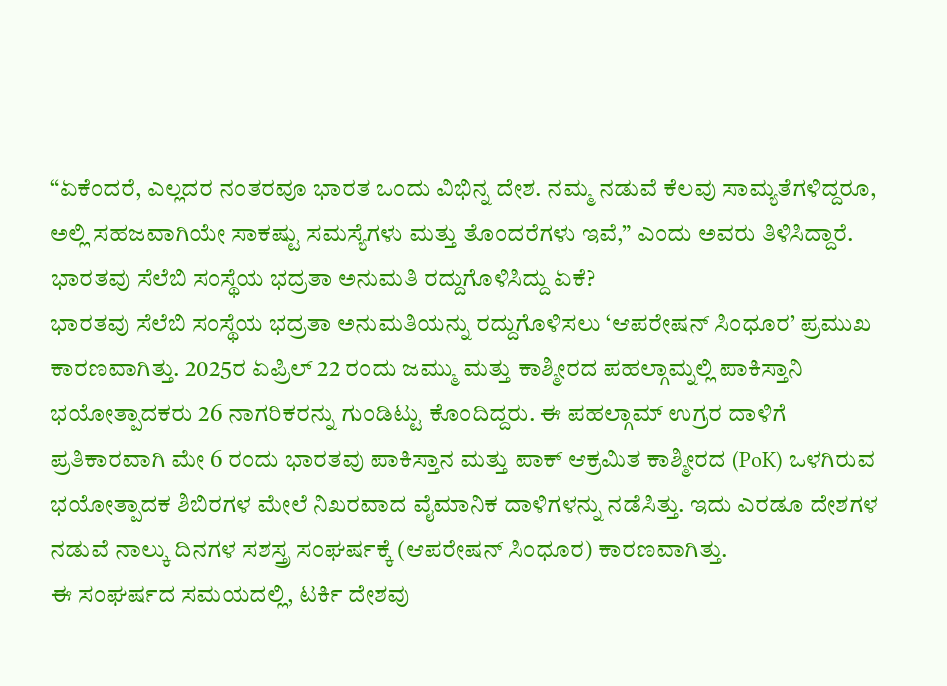“ಏಕೆಂದರೆ, ಎಲ್ಲದರ ನಂತರವೂ ಭಾರತ ಒಂದು ವಿಭಿನ್ನ ದೇಶ. ನಮ್ಮ ನಡುವೆ ಕೆಲವು ಸಾಮ್ಯತೆಗಳಿದ್ದರೂ, ಅಲ್ಲಿ ಸಹಜವಾಗಿಯೇ ಸಾಕಷ್ಟು ಸಮಸ್ಯೆಗಳು ಮತ್ತು ತೊಂದರೆಗಳು ಇವೆ,” ಎಂದು ಅವರು ತಿಳಿಸಿದ್ದಾರೆ.
ಭಾರತವು ಸೆಲೆಬಿ ಸಂಸ್ಥೆಯ ಭದ್ರತಾ ಅನುಮತಿ ರದ್ದುಗೊಳಿಸಿದ್ದು ಏಕೆ?
ಭಾರತವು ಸೆಲೆಬಿ ಸಂಸ್ಥೆಯ ಭದ್ರತಾ ಅನುಮತಿಯನ್ನು ರದ್ದುಗೊಳಿಸಲು ‘ಆಪರೇಷನ್ ಸಿಂಧೂರ’ ಪ್ರಮುಖ ಕಾರಣವಾಗಿತ್ತು. 2025ರ ಏಪ್ರಿಲ್ 22 ರಂದು ಜಮ್ಮು ಮತ್ತು ಕಾಶ್ಮೀರದ ಪಹಲ್ಗಾಮ್ನಲ್ಲಿ ಪಾಕಿಸ್ತಾನಿ ಭಯೋತ್ಪಾದಕರು 26 ನಾಗರಿಕರನ್ನು ಗುಂಡಿಟ್ಟು ಕೊಂದಿದ್ದರು. ಈ ಪಹಲ್ಗಾಮ್ ಉಗ್ರರ ದಾಳಿಗೆ ಪ್ರತಿಕಾರವಾಗಿ ಮೇ 6 ರಂದು ಭಾರತವು ಪಾಕಿಸ್ತಾನ ಮತ್ತು ಪಾಕ್ ಆಕ್ರಮಿತ ಕಾಶ್ಮೀರದ (PoK) ಒಳಗಿರುವ ಭಯೋತ್ಪಾದಕ ಶಿಬಿರಗಳ ಮೇಲೆ ನಿಖರವಾದ ವೈಮಾನಿಕ ದಾಳಿಗಳನ್ನು ನಡೆಸಿತ್ತು. ಇದು ಎರಡೂ ದೇಶಗಳ ನಡುವೆ ನಾಲ್ಕು ದಿನಗಳ ಸಶಸ್ತ್ರ ಸಂಘರ್ಷಕ್ಕೆ (ಆಪರೇಷನ್ ಸಿಂಧೂರ) ಕಾರಣವಾಗಿತ್ತು.
ಈ ಸಂಘರ್ಷದ ಸಮಯದಲ್ಲಿ, ಟರ್ಕಿ ದೇಶವು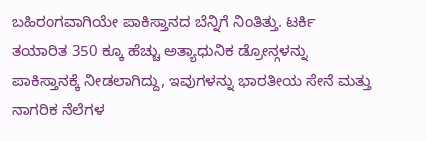ಬಹಿರಂಗವಾಗಿಯೇ ಪಾಕಿಸ್ತಾನದ ಬೆನ್ನಿಗೆ ನಿಂತಿತ್ತು. ಟರ್ಕಿ ತಯಾರಿತ 350 ಕ್ಕೂ ಹೆಚ್ಚು ಅತ್ಯಾಧುನಿಕ ಡ್ರೋನ್ಗಳನ್ನು ಪಾಕಿಸ್ತಾನಕ್ಕೆ ನೀಡಲಾಗಿದ್ದು, ಇವುಗಳನ್ನು ಭಾರತೀಯ ಸೇನೆ ಮತ್ತು ನಾಗರಿಕ ನೆಲೆಗಳ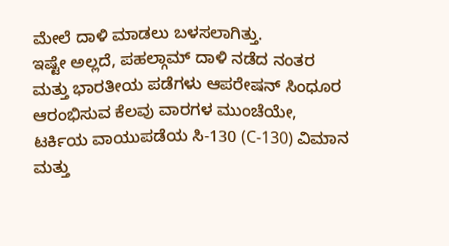ಮೇಲೆ ದಾಳಿ ಮಾಡಲು ಬಳಸಲಾಗಿತ್ತು.
ಇಷ್ಟೇ ಅಲ್ಲದೆ, ಪಹಲ್ಗಾಮ್ ದಾಳಿ ನಡೆದ ನಂತರ ಮತ್ತು ಭಾರತೀಯ ಪಡೆಗಳು ಆಪರೇಷನ್ ಸಿಂಧೂರ ಆರಂಭಿಸುವ ಕೆಲವು ವಾರಗಳ ಮುಂಚೆಯೇ, ಟರ್ಕಿಯ ವಾಯುಪಡೆಯ ಸಿ-130 (C-130) ವಿಮಾನ ಮತ್ತು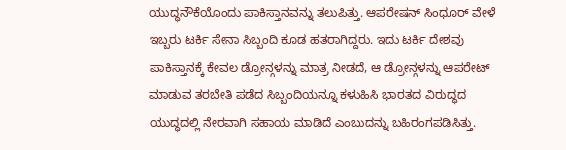ಯುದ್ಧನೌಕೆಯೊಂದು ಪಾಕಿಸ್ತಾನವನ್ನು ತಲುಪಿತ್ತು. ಆಪರೇಷನ್ ಸಿಂಧೂರ್ ವೇಳೆ ಇಬ್ಬರು ಟರ್ಕಿ ಸೇನಾ ಸಿಬ್ಬಂದಿ ಕೂಡ ಹತರಾಗಿದ್ದರು. ಇದು ಟರ್ಕಿ ದೇಶವು ಪಾಕಿಸ್ತಾನಕ್ಕೆ ಕೇವಲ ಡ್ರೋನ್ಗಳನ್ನು ಮಾತ್ರ ನೀಡದೆ, ಆ ಡ್ರೋನ್ಗಳನ್ನು ಆಪರೇಟ್ ಮಾಡುವ ತರಬೇತಿ ಪಡೆದ ಸಿಬ್ಬಂದಿಯನ್ನೂ ಕಳುಹಿಸಿ ಭಾರತದ ವಿರುದ್ಧದ ಯುದ್ಧದಲ್ಲಿ ನೇರವಾಗಿ ಸಹಾಯ ಮಾಡಿದೆ ಎಂಬುದನ್ನು ಬಹಿರಂಗಪಡಿಸಿತ್ತು.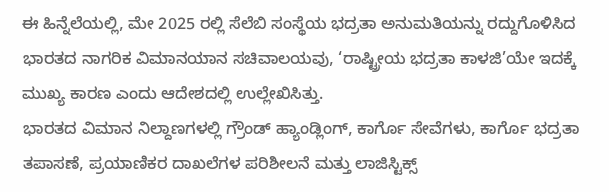ಈ ಹಿನ್ನೆಲೆಯಲ್ಲಿ, ಮೇ 2025 ರಲ್ಲಿ ಸೆಲೆಬಿ ಸಂಸ್ಥೆಯ ಭದ್ರತಾ ಅನುಮತಿಯನ್ನು ರದ್ದುಗೊಳಿಸಿದ ಭಾರತದ ನಾಗರಿಕ ವಿಮಾನಯಾನ ಸಚಿವಾಲಯವು, ‘ರಾಷ್ಟ್ರೀಯ ಭದ್ರತಾ ಕಾಳಜಿ’ಯೇ ಇದಕ್ಕೆ ಮುಖ್ಯ ಕಾರಣ ಎಂದು ಆದೇಶದಲ್ಲಿ ಉಲ್ಲೇಖಿಸಿತ್ತು.
ಭಾರತದ ವಿಮಾನ ನಿಲ್ದಾಣಗಳಲ್ಲಿ ಗ್ರೌಂಡ್ ಹ್ಯಾಂಡ್ಲಿಂಗ್, ಕಾರ್ಗೊ ಸೇವೆಗಳು, ಕಾರ್ಗೊ ಭದ್ರತಾ ತಪಾಸಣೆ, ಪ್ರಯಾಣಿಕರ ದಾಖಲೆಗಳ ಪರಿಶೀಲನೆ ಮತ್ತು ಲಾಜಿಸ್ಟಿಕ್ಸ್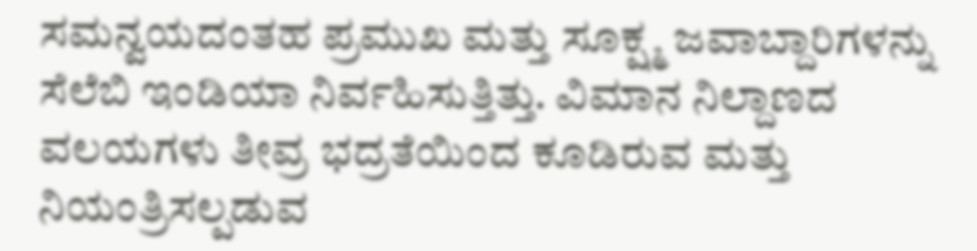ಸಮನ್ವಯದಂತಹ ಪ್ರಮುಖ ಮತ್ತು ಸೂಕ್ಷ್ಮ ಜವಾಬ್ದಾರಿಗಳನ್ನು ಸೆಲೆಬಿ ಇಂಡಿಯಾ ನಿರ್ವಹಿಸುತ್ತಿತ್ತು. ವಿಮಾನ ನಿಲ್ದಾಣದ ವಲಯಗಳು ತೀವ್ರ ಭದ್ರತೆಯಿಂದ ಕೂಡಿರುವ ಮತ್ತು ನಿಯಂತ್ರಿಸಲ್ಪಡುವ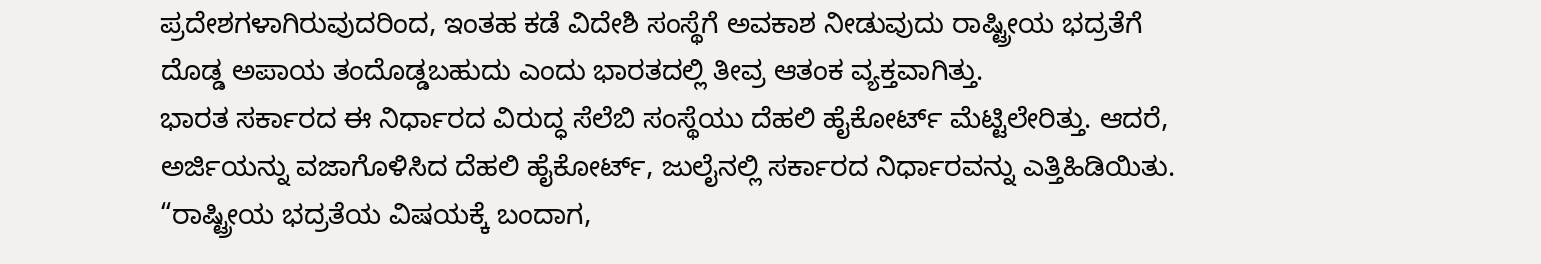ಪ್ರದೇಶಗಳಾಗಿರುವುದರಿಂದ, ಇಂತಹ ಕಡೆ ವಿದೇಶಿ ಸಂಸ್ಥೆಗೆ ಅವಕಾಶ ನೀಡುವುದು ರಾಷ್ಟ್ರೀಯ ಭದ್ರತೆಗೆ ದೊಡ್ಡ ಅಪಾಯ ತಂದೊಡ್ಡಬಹುದು ಎಂದು ಭಾರತದಲ್ಲಿ ತೀವ್ರ ಆತಂಕ ವ್ಯಕ್ತವಾಗಿತ್ತು.
ಭಾರತ ಸರ್ಕಾರದ ಈ ನಿರ್ಧಾರದ ವಿರುದ್ಧ ಸೆಲೆಬಿ ಸಂಸ್ಥೆಯು ದೆಹಲಿ ಹೈಕೋರ್ಟ್ ಮೆಟ್ಟಿಲೇರಿತ್ತು. ಆದರೆ, ಅರ್ಜಿಯನ್ನು ವಜಾಗೊಳಿಸಿದ ದೆಹಲಿ ಹೈಕೋರ್ಟ್, ಜುಲೈನಲ್ಲಿ ಸರ್ಕಾರದ ನಿರ್ಧಾರವನ್ನು ಎತ್ತಿಹಿಡಿಯಿತು. “ರಾಷ್ಟ್ರೀಯ ಭದ್ರತೆಯ ವಿಷಯಕ್ಕೆ ಬಂದಾಗ,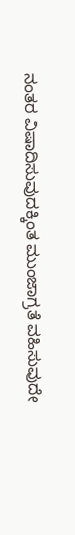ನಂತರ ವಿಷಾದಿಸುವುದಕ್ಕಿಂತ ಮುಂಜಾಗ್ರತೆ ವಹಿಸುವುದೇ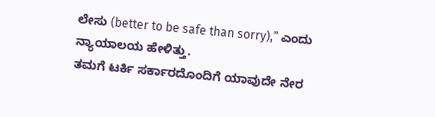ಲೇಸು (better to be safe than sorry),” ಎಂದು ನ್ಯಾಯಾಲಯ ಹೇಳಿತ್ತು.
ತಮಗೆ ಟರ್ಕಿ ಸರ್ಕಾರದೊಂದಿಗೆ ಯಾವುದೇ ನೇರ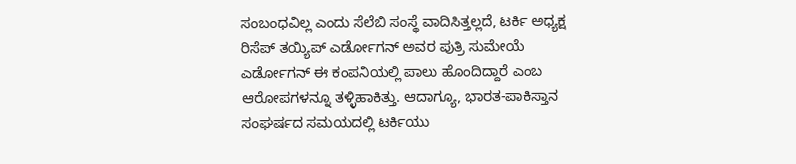ಸಂಬಂಧವಿಲ್ಲ ಎಂದು ಸೆಲೆಬಿ ಸಂಸ್ಥೆ ವಾದಿಸಿತ್ತಲ್ಲದೆ, ಟರ್ಕಿ ಅಧ್ಯಕ್ಷ ರಿಸೆಪ್ ತಯ್ಯಿಪ್ ಎರ್ಡೋಗನ್ ಅವರ ಪುತ್ರಿ ಸುಮೇಯೆ ಎರ್ಡೋಗನ್ ಈ ಕಂಪನಿಯಲ್ಲಿ ಪಾಲು ಹೊಂದಿದ್ದಾರೆ ಎಂಬ ಆರೋಪಗಳನ್ನೂ ತಳ್ಳಿಹಾಕಿತ್ತು. ಆದಾಗ್ಯೂ, ಭಾರತ-ಪಾಕಿಸ್ತಾನ ಸಂಘರ್ಷದ ಸಮಯದಲ್ಲಿ ಟರ್ಕಿಯು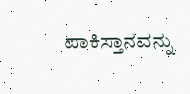ಪಾಕಿಸ್ತಾನವನ್ನು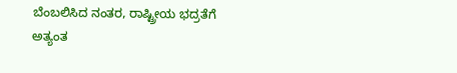ಬೆಂಬಲಿಸಿದ ನಂತರ, ರಾಷ್ಟ್ರೀಯ ಭದ್ರತೆಗೆ ಅತ್ಯಂತ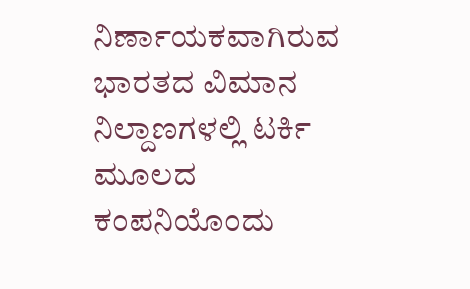ನಿರ್ಣಾಯಕವಾಗಿರುವ ಭಾರತದ ವಿಮಾನ ನಿಲ್ದಾಣಗಳಲ್ಲಿ ಟರ್ಕಿ ಮೂಲದ ಕಂಪನಿಯೊಂದು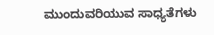ಮುಂದುವರಿಯುವ ಸಾಧ್ಯತೆಗಳು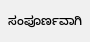ಸಂಪೂರ್ಣವಾಗಿ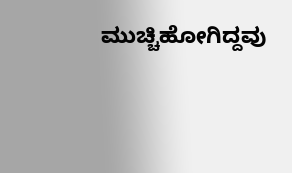ಮುಚ್ಚಿಹೋಗಿದ್ದವು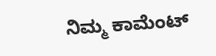ನಿಮ್ಮ ಕಾಮೆಂಟ್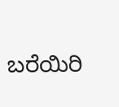ಬರೆಯಿರಿ